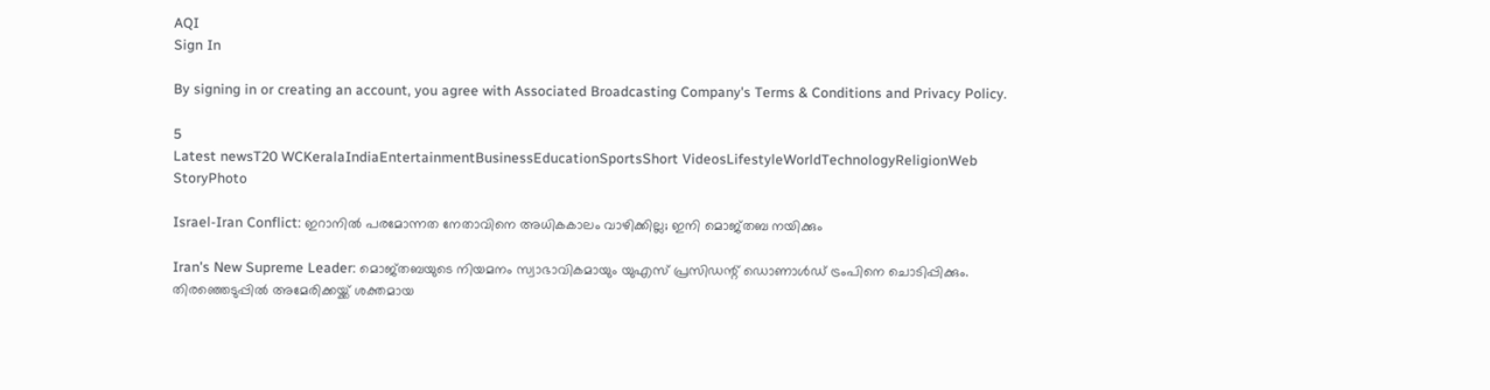AQI
Sign In

By signing in or creating an account, you agree with Associated Broadcasting Company's Terms & Conditions and Privacy Policy.

5
Latest newsT20 WCKeralaIndiaEntertainmentBusinessEducationSportsShort VideosLifestyleWorldTechnologyReligionWeb StoryPhoto

Israel-Iran Conflict: ഇറാനില്‍ പരമോന്നത നേതാവിനെ അധികകാലം വാഴിക്കില്ല; ഇനി മൊജ്തബ നയിക്കും

Iran's New Supreme Leader: മൊജ്തബയുടെ നിയമനം സ്വാഭാവികമായും യുഎസ് പ്രസിഡന്റ് ഡൊണാള്‍ഡ് ട്രംപിനെ ചൊടിപ്പിക്കും. തിരഞ്ഞെടുപ്പില്‍ അമേരിക്കയ്ക്ക് ശക്തമായ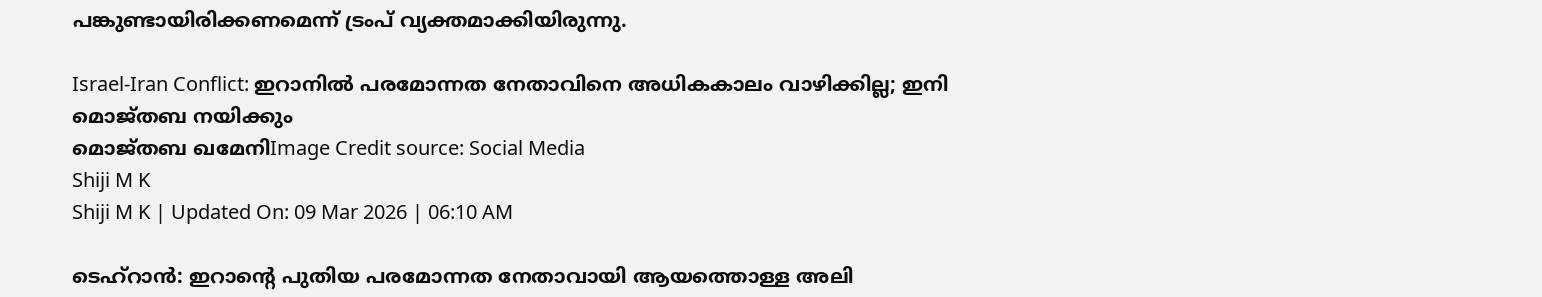പങ്കുണ്ടായിരിക്കണമെന്ന് ട്രംപ് വ്യക്തമാക്കിയിരുന്നു.

Israel-Iran Conflict: ഇറാനില്‍ പരമോന്നത നേതാവിനെ അധികകാലം വാഴിക്കില്ല; ഇനി മൊജ്തബ നയിക്കും
മൊജ്തബ ഖമേനിImage Credit source: Social Media
Shiji M K
Shiji M K | Updated On: 09 Mar 2026 | 06:10 AM

ടെഹ്‌റാന്‍: ഇറാന്റെ പുതിയ പരമോന്നത നേതാവായി ആയത്തൊള്ള അലി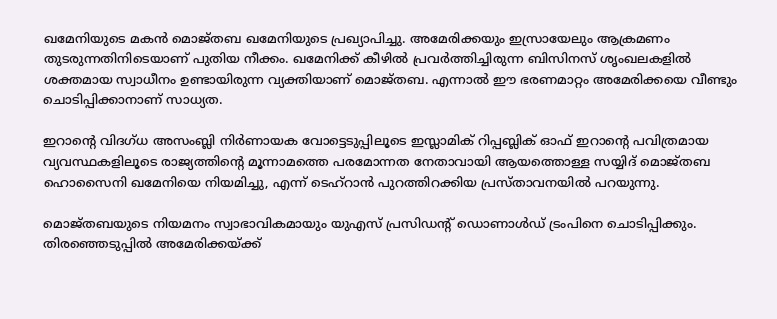ഖമേനിയുടെ മകന്‍ മൊജ്തബ ഖമേനിയുടെ പ്രഖ്യാപിച്ചു. അമേരിക്കയും ഇസ്രായേലും ആക്രമണം തുടരുന്നതിനിടെയാണ് പുതിയ നീക്കം. ഖമേനിക്ക് കീഴില്‍ പ്രവര്‍ത്തിച്ചിരുന്ന ബിസിനസ് ശൃംഖലകളില്‍ ശക്തമായ സ്വാധീനം ഉണ്ടായിരുന്ന വ്യക്തിയാണ് മൊജ്തബ. എന്നാല്‍ ഈ ഭരണമാറ്റം അമേരിക്കയെ വീണ്ടും ചൊടിപ്പിക്കാനാണ് സാധ്യത.

ഇറാന്റെ വിദഗ്ധ അസംബ്ലി നിര്‍ണായക വോട്ടെടുപ്പിലൂടെ ഇസ്ലാമിക് റിപ്പബ്ലിക് ഓഫ് ഇറാന്റെ പവിത്രമായ വ്യവസ്ഥകളിലൂടെ രാജ്യത്തിന്റെ മൂന്നാമത്തെ പരമോന്നത നേതാവായി ആയത്തൊള്ള സയ്യിദ് മൊജ്തബ ഹൊസൈനി ഖമേനിയെ നിയമിച്ചു, എന്ന് ടെഹ്‌റാന്‍ പുറത്തിറക്കിയ പ്രസ്താവനയില്‍ പറയുന്നു.

മൊജ്തബയുടെ നിയമനം സ്വാഭാവികമായും യുഎസ് പ്രസിഡന്റ് ഡൊണാള്‍ഡ് ട്രംപിനെ ചൊടിപ്പിക്കും. തിരഞ്ഞെടുപ്പില്‍ അമേരിക്കയ്ക്ക്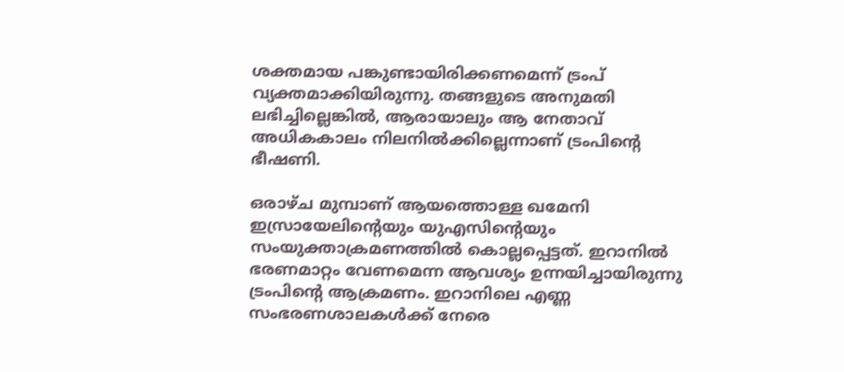ശക്തമായ പങ്കുണ്ടായിരിക്കണമെന്ന് ട്രംപ് വ്യക്തമാക്കിയിരുന്നു. തങ്ങളുടെ അനുമതി ലഭിച്ചില്ലെങ്കില്‍, ആരായാലും ആ നേതാവ് അധികകാലം നിലനില്‍ക്കില്ലെന്നാണ് ട്രംപിന്റെ ഭീഷണി.

ഒരാഴ്ച മുമ്പാണ് ആയത്തൊള്ള ഖമേനി ഇസ്രായേലിന്റെയും യുഎസിന്റെയും സംയുക്താക്രമണത്തില്‍ കൊല്ലപ്പെട്ടത്. ഇറാനില്‍ ഭരണമാറ്റം വേണമെന്ന ആവശ്യം ഉന്നയിച്ചായിരുന്നു ട്രംപിന്റെ ആക്രമണം. ഇറാനിലെ എണ്ണ സംഭരണശാലകള്‍ക്ക് നേരെ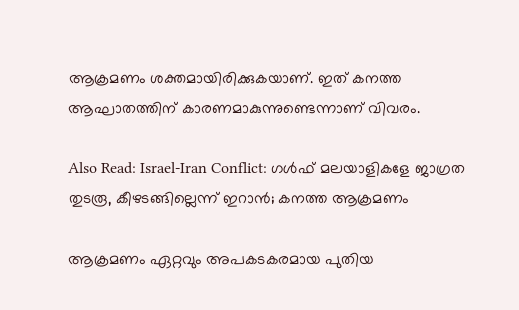ആക്രമണം ശക്തമായിരിക്കുകയാണ്. ഇത് കനത്ത ആഘാതത്തിന് കാരണമാകുന്നുണ്ടെന്നാണ് വിവരം.

Also Read: Israel-Iran Conflict: ഗള്‍ഫ് മലയാളികളേ ജാഗ്രത തുടരൂ, കീഴടങ്ങില്ലെന്ന് ഇറാന്‍; കനത്ത ആക്രമണം

ആക്രമണം ഏറ്റവും അപകടകരമായ പുതിയ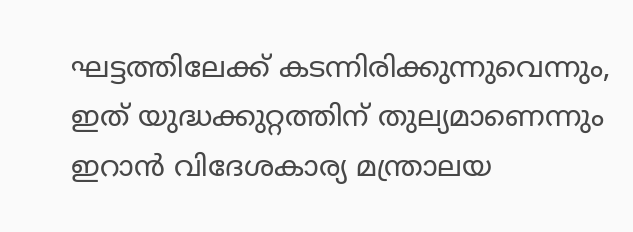ഘട്ടത്തിലേക്ക് കടന്നിരിക്കുന്നുവെന്നും, ഇത് യുദ്ധക്കുറ്റത്തിന് തുല്യമാണെന്നും ഇറാന്‍ വിദേശകാര്യ മന്ത്രാലയ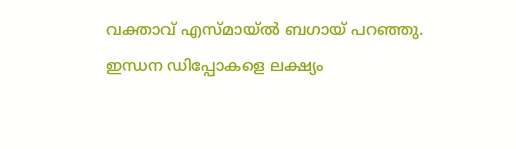വക്താവ് എസ്മായ്ല്‍ ബഗായ് പറഞ്ഞു. ഇന്ധന ഡിപ്പോകളെ ലക്ഷ്യം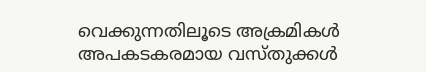വെക്കുന്നതിലൂടെ അക്രമികള്‍ അപകടകരമായ വസ്തുക്കള്‍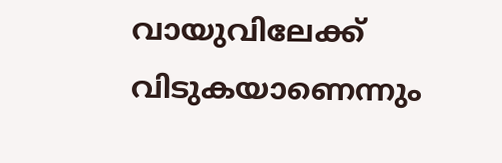വായുവിലേക്ക് വിടുകയാണെന്നും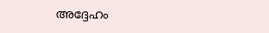അദ്ദേഹം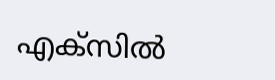എക്‌സില്‍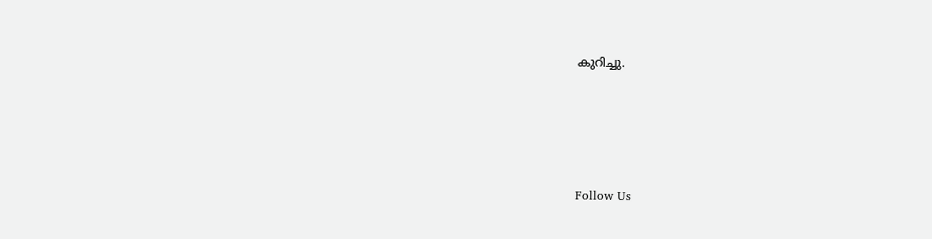കുറിച്ചു.





Follow Us